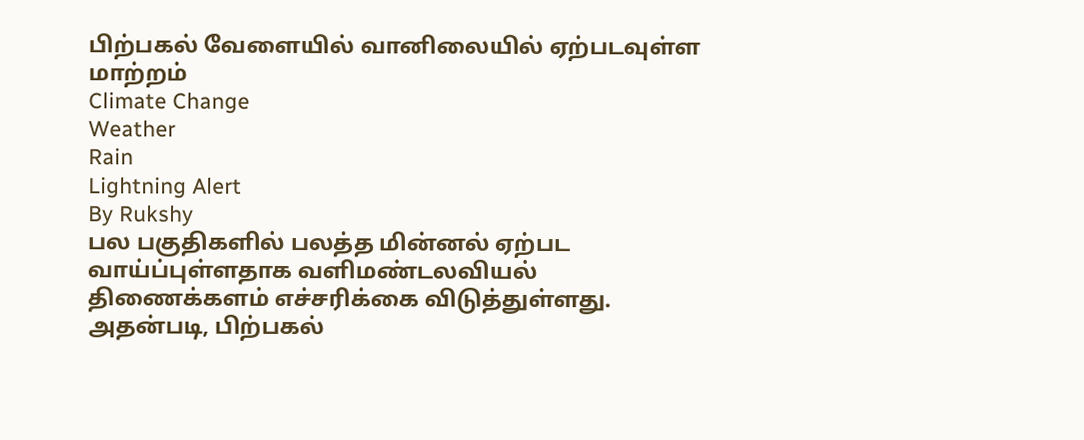பிற்பகல் வேளையில் வானிலையில் ஏற்படவுள்ள மாற்றம்
Climate Change
Weather
Rain
Lightning Alert
By Rukshy
பல பகுதிகளில் பலத்த மின்னல் ஏற்பட வாய்ப்புள்ளதாக வளிமண்டலவியல் திணைக்களம் எச்சரிக்கை விடுத்துள்ளது.
அதன்படி, பிற்பகல்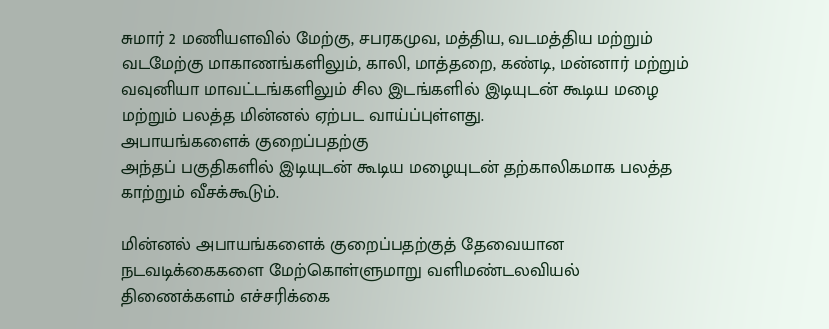சுமார் 2 மணியளவில் மேற்கு, சபரகமுவ, மத்திய, வடமத்திய மற்றும் வடமேற்கு மாகாணங்களிலும், காலி, மாத்தறை, கண்டி, மன்னார் மற்றும் வவுனியா மாவட்டங்களிலும் சில இடங்களில் இடியுடன் கூடிய மழை மற்றும் பலத்த மின்னல் ஏற்பட வாய்ப்புள்ளது.
அபாயங்களைக் குறைப்பதற்கு
அந்தப் பகுதிகளில் இடியுடன் கூடிய மழையுடன் தற்காலிகமாக பலத்த காற்றும் வீசக்கூடும்.

மின்னல் அபாயங்களைக் குறைப்பதற்குத் தேவையான நடவடிக்கைகளை மேற்கொள்ளுமாறு வளிமண்டலவியல் திணைக்களம் எச்சரிக்கை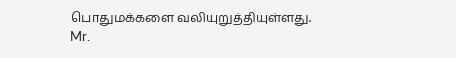பொதுமக்களை வலியுறுத்தியுள்ளது.
Mr.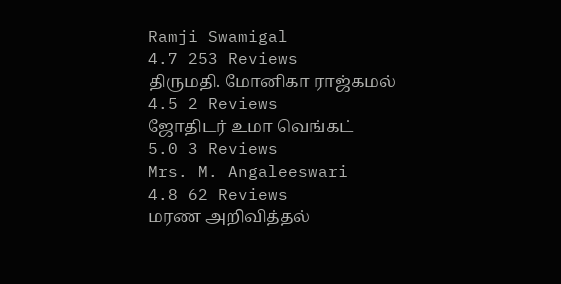Ramji Swamigal
4.7 253 Reviews
திருமதி. மோனிகா ராஜ்கமல்
4.5 2 Reviews
ஜோதிடர் உமா வெங்கட்
5.0 3 Reviews
Mrs. M. Angaleeswari
4.8 62 Reviews
மரண அறிவித்தல்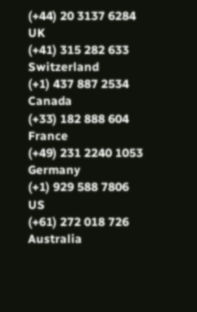(+44) 20 3137 6284
UK
(+41) 315 282 633
Switzerland
(+1) 437 887 2534
Canada
(+33) 182 888 604
France
(+49) 231 2240 1053
Germany
(+1) 929 588 7806
US
(+61) 272 018 726
Australia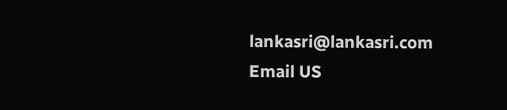lankasri@lankasri.com
Email US